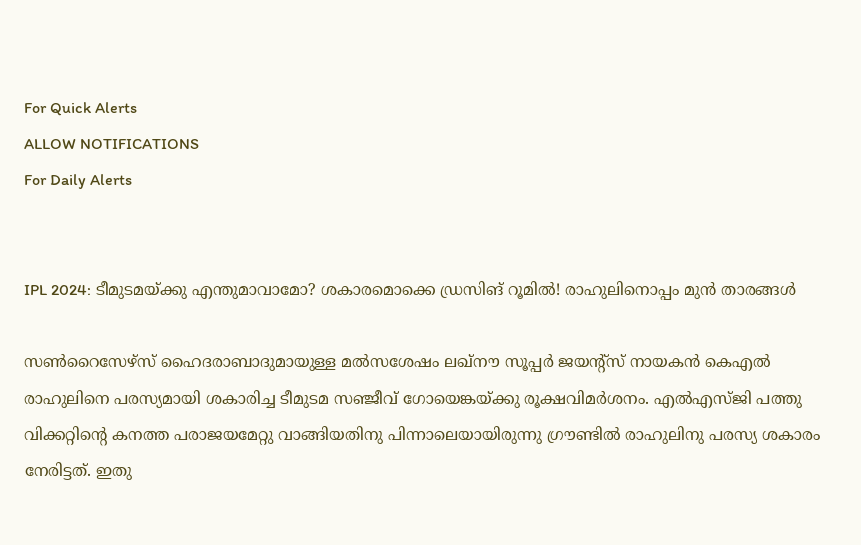For Quick Alerts
ALLOW NOTIFICATIONS
For Daily Alerts


IPL 2024: ടീമുടമയ്ക്കു എന്തുമാവാമോ? ശകാരമൊക്കെ ഡ്രസിങ് റൂമില്‍! രാഹുലിനൊപ്പം മുന്‍ താരങ്ങള്‍

സണ്‍റൈസേഴ്‌സ് ഹൈദരാബാദുമായുള്ള മല്‍സശേഷം ലഖ്‌നൗ സൂപ്പര്‍ ജയന്റ്‌സ് നായകന്‍ കെഎല്‍ രാഹുലിനെ പരസ്യമായി ശകാരിച്ച ടീമുടമ സഞ്ജീവ് ഗോയെങ്കയ്ക്കു രൂക്ഷവിമര്‍ശനം. എല്‍എസ്ജി പത്തു വിക്കറ്റിന്റെ കനത്ത പരാജയമേറ്റു വാങ്ങിയതിനു പിന്നാലെയായിരുന്നു ഗ്രൗണ്ടില്‍ രാഹുലിനു പരസ്യ ശകാരം നേരിട്ടത്. ഇതു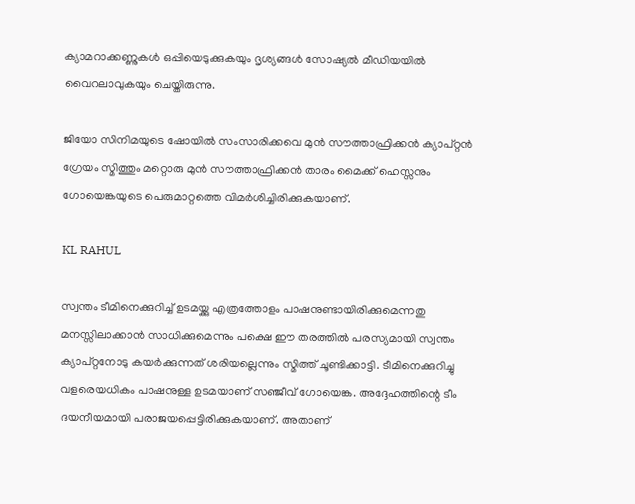ക്യാമറാക്കണ്ണുകള്‍ ഒപ്പിയെടുക്കുകയും ദൃശ്യങ്ങള്‍ സോഷ്യല്‍ മീഡിയയില്‍ വൈറലാവുകയും ചെയ്തിരുന്നു.

ജിയോ സിനിമയുടെ ഷോയില്‍ സംസാരിക്കവെ മുന്‍ സൗത്താഫ്രിക്കന്‍ ക്യാപ്റ്റന്‍ ഗ്രേയം സ്മിത്തും മറ്റൊരു മുന്‍ സൗത്താഫ്രിക്കന്‍ താരം മൈക്ക് ഹെസ്സനും ഗോയെങ്കയുടെ പെരുമാറ്റത്തെ വിമര്‍ശിച്ചിരിക്കുകയാണ്.

KL RAHUL

സ്വന്തം ടീമിനെക്കുറിച്ച് ഉടമയ്ക്കു എത്രത്തോളം പാഷനുണ്ടായിരിക്കുമെന്നതു മനസ്സിലാക്കാന്‍ സാധിക്കുമെന്നും പക്ഷെ ഈ തരത്തില്‍ പരസ്യമായി സ്വന്തം ക്യാപ്റ്റനോടു കയര്‍ക്കുന്നത് ശരിയല്ലെന്നും സ്മിത്ത് ചൂണ്ടിക്കാട്ടി. ടീമിനെക്കുറിച്ചു വളരെയധികം പാഷനുള്ള ഉടമയാണ് സഞ്ജീവ് ഗോയെങ്ക. അദ്ദേഹത്തിന്റെ ടീം ദയനീയമായി പരാജയപ്പെട്ടിരിക്കുകയാണ്. അതാണ്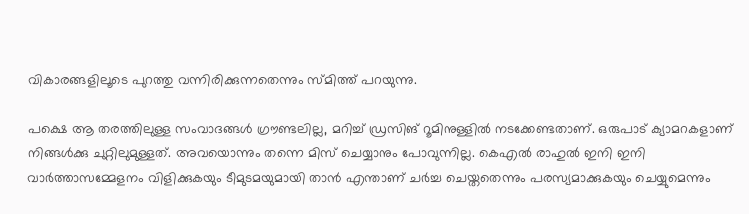വികാരങ്ങളിലൂടെ പുറത്തു വന്നിരിക്കുന്നതെന്നും സ്മിത്ത് പറയുന്നു.

പക്ഷെ ആ തരത്തിലുള്ള സംവാദങ്ങള്‍ ഗ്രൗണ്ടലില്ല, മറിച്ച് ഡ്രസിങ് റൂമിനുള്ളില്‍ നടക്കേണ്ടതാണ്. ഒരുപാട് ക്യാമറകളാണ് നിങ്ങള്‍ക്കു ചുറ്റിലുമുള്ളത്. അവയൊന്നും തന്നെ മിസ് ചെയ്യാനും പോവുന്നില്ല. കെഎല്‍ രാഹുല്‍ ഇനി ഇനി വാര്‍ത്താസമ്മേളനം വിളിക്കുകയും ടീമുടമയുമായി താന്‍ എന്താണ് ചര്‍ച്ച ചെയ്തതെന്നും പരസ്യമാക്കുകയും ചെയ്യുമെന്നും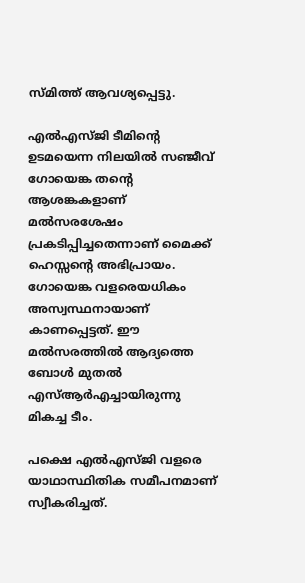സ്മിത്ത് ആവശ്യപ്പെട്ടു.

എല്‍എസ്ജി ടീമിന്റെ ഉടമയെന്ന നിലയില്‍ സഞ്ജീവ് ഗോയെങ്ക തന്റെ ആശങ്കകളാണ് മല്‍സരശേഷം പ്രകടിപ്പിച്ചതെന്നാണ് മൈക്ക് ഹെസ്സന്റെ അഭിപ്രായം. ഗോയെങ്ക വളരെയധികം അസ്വസ്ഥനായാണ് കാണപ്പെട്ടത്. ഈ മല്‍സരത്തില്‍ ആദ്യത്തെ ബോള്‍ മുതല്‍ എസ്ആര്‍എച്ചായിരുന്നു മികച്ച ടീം.

പക്ഷെ എല്‍എസ്ജി വളരെ യാഥാസ്ഥിതിക സമീപനമാണ് സ്വീകരിച്ചത്.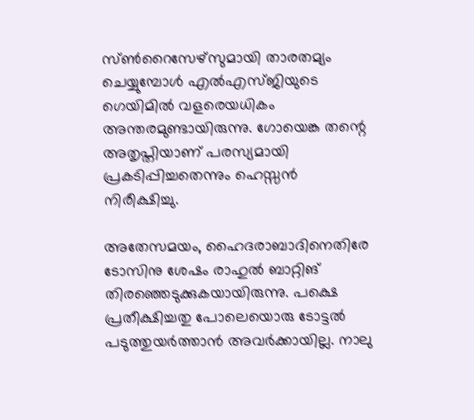സ്ണ്‍റൈസേഴ്‌സുമായി താരതമ്യം ചെയ്യുമ്പോള്‍ എല്‍എസ്ജിയുടെ ഗെയിമില്‍ വളരെയധികം അന്തരമുണ്ടായിരുന്നു. ഗോയെങ്ക തന്റെ അതൃപ്തിയാണ് പരസ്യമായി പ്രകടിപ്പിച്ചതെന്നും ഹെസ്സന്‍ നിരീക്ഷിച്ചു.

അതേസമയം, ഹൈദരാബാദിനെതിരേ ടോസിനു ശേഷം രാഹുല്‍ ബാറ്റിങ് തിരഞ്ഞെടുക്കുകയായിരുന്നു. പക്ഷെ പ്രതീക്ഷിച്ചതു പോലെയൊരു ടോട്ടല്‍ പടുത്തുയര്‍ത്താന്‍ അവര്‍ക്കായില്ല. നാലു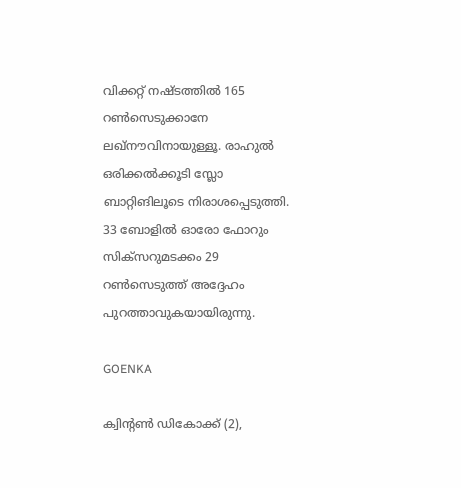വിക്കറ്റ് നഷ്ടത്തില്‍ 165 റണ്‍സെടുക്കാനേ ലഖ്‌നൗവിനായുള്ളൂ. രാഹുല്‍ ഒരിക്കല്‍ക്കൂടി സ്ലോ ബാറ്റിങിലൂടെ നിരാശപ്പെടുത്തി. 33 ബോളില്‍ ഓരോ ഫോറും സിക്‌സറുമടക്കം 29 റണ്‍സെടുത്ത് അദ്ദേഹം പുറത്താവുകയായിരുന്നു.

GOENKA

ക്വിന്‍റണ്‍ ഡികോക്ക് (2),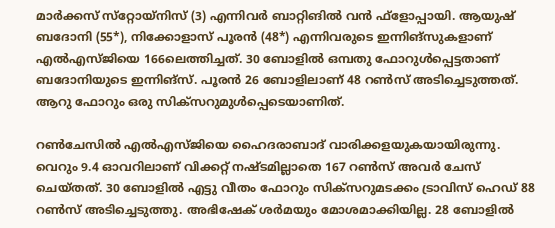മാര്‍ക്കസ് സ്‌റ്റോയ്‌നിസ് (3) എന്നിവര്‍ ബാറ്റിങില്‍ വന്‍ ഫ്‌ളോപ്പായി. ആയുഷ് ബദോനി (55*), നിക്കോളാസ് പൂരന്‍ (48*) എന്നിവരുടെ ഇന്നിങ്‌സുകളാണ് എല്‍എസ്ജിയെ 166ലെത്തിച്ചത്. 30 ബോളില്‍ ഒമ്പതു ഫോറുള്‍പ്പെട്ടതാണ് ബദോനിയുടെ ഇന്നിങ്‌സ്. പൂരന്‍ 26 ബോളിലാണ് 48 റണ്‍സ് അടിച്ചെടുത്തത്. ആറു ഫോറും ഒരു സിക്‌സറുമുള്‍പ്പെടെയാണിത്.

റണ്‍ചേസില്‍ എല്‍എസ്ജിയെ ഹൈദരാബാദ് വാരിക്കളയുകയായിരുന്നു. വെറും 9.4 ഓവറിലാണ് വിക്കറ്റ് നഷ്ടമില്ലാതെ 167 റണ്‍സ് അവര്‍ ചേസ് ചെയ്തത്. 30 ബോളില്‍ എട്ടു വീതം ഫോറും സിക്‌സറുമടക്കം ട്രാവിസ് ഹെഡ് 88 റണ്‍സ് അടിച്ചെടുത്തു. അഭിഷേക് ശര്‍മയും മോശമാക്കിയില്ല. 28 ബോളില്‍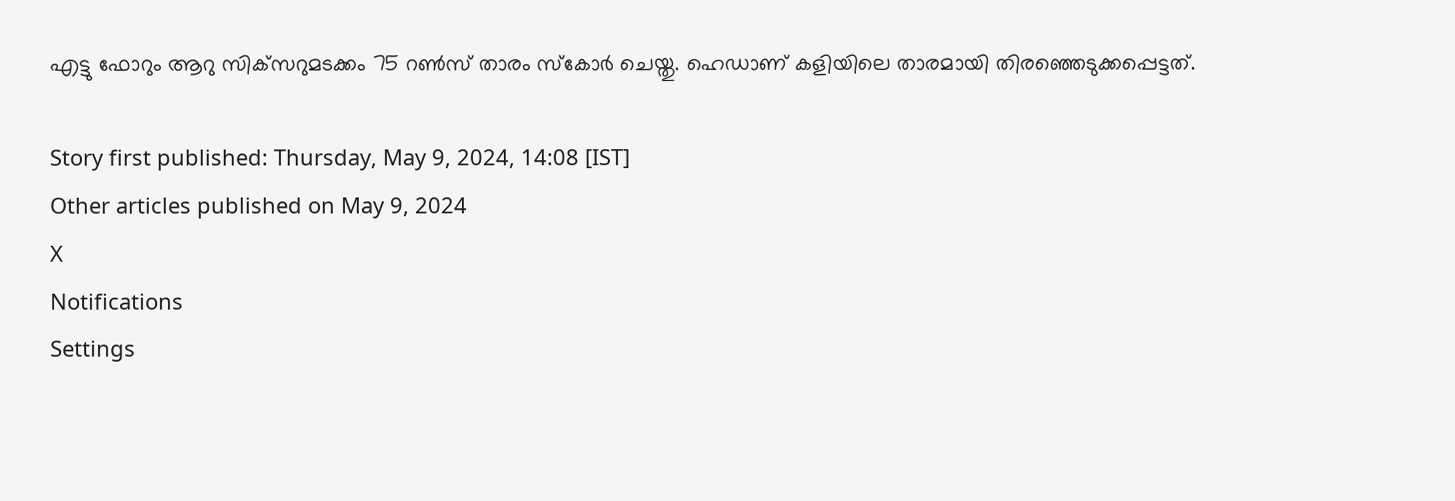എട്ടു ഫോറും ആറു സിക്‌സറുമടക്കം 75 റണ്‍സ് താരം സ്‌കോര്‍ ചെയ്തു. ഹെഡാണ് കളിയിലെ താരമായി തിരഞ്ഞെടുക്കപ്പെട്ടത്.

Story first published: Thursday, May 9, 2024, 14:08 [IST]
Other articles published on May 9, 2024
X
Notifications
Settings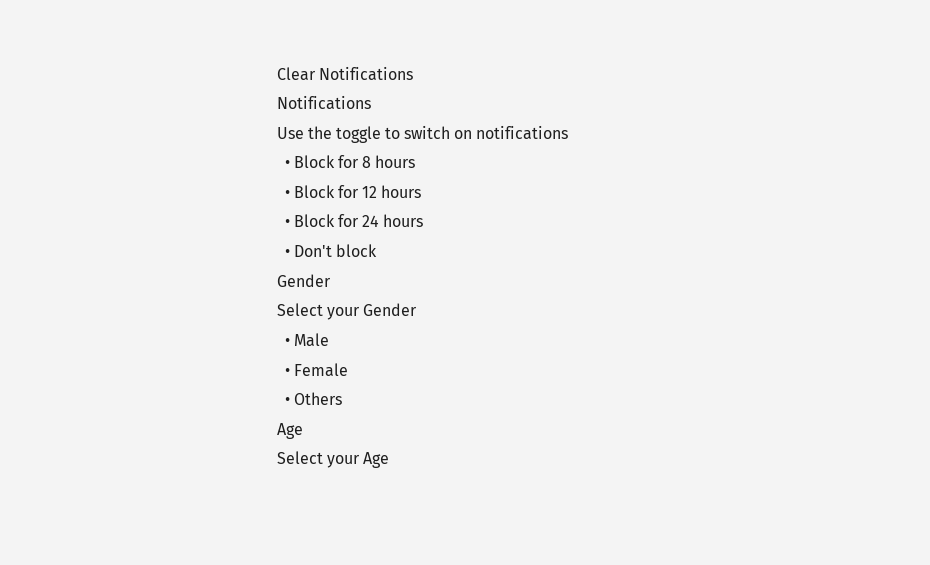Clear Notifications
Notifications
Use the toggle to switch on notifications
  • Block for 8 hours
  • Block for 12 hours
  • Block for 24 hours
  • Don't block
Gender
Select your Gender
  • Male
  • Female
  • Others
Age
Select your Age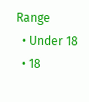Range
  • Under 18
  • 18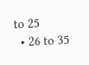to 25
  • 26 to 35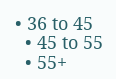• 36 to 45
  • 45 to 55
  • 55+